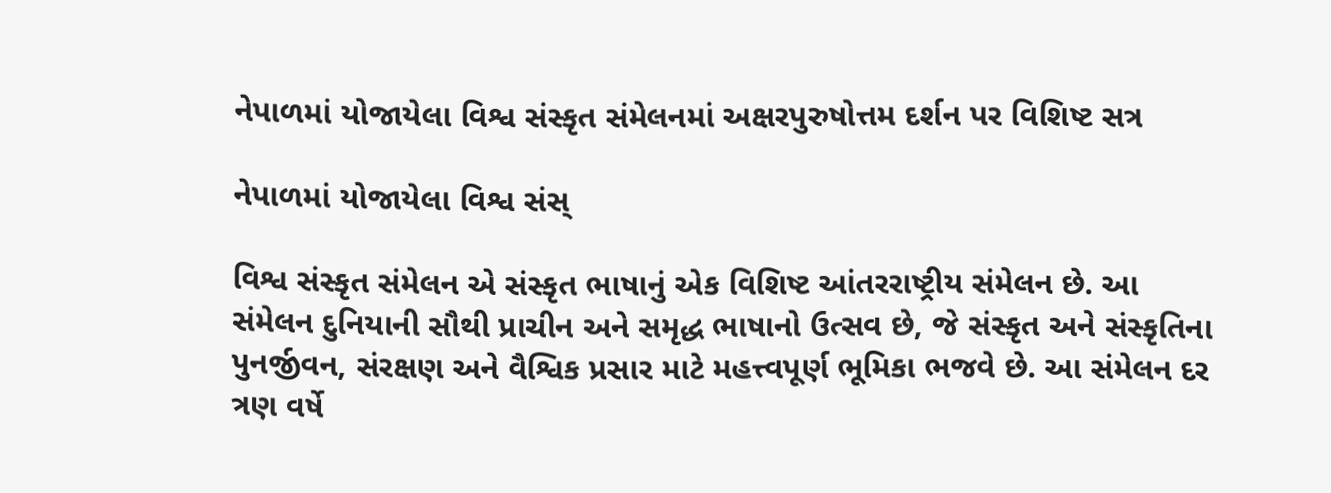નેપાળમાં યોજાયેલા વિશ્વ સંસ્કૃત સંમેલનમાં અક્ષરપુરુષોત્તમ દર્શન પર વિશિષ્ટ સત્ર

નેપાળમાં યોજાયેલા વિશ્વ સંસ્

વિશ્વ સંસ્કૃત સંમેલન એ સંસ્કૃત ભાષાનું એક વિશિષ્ટ આંતરરાષ્ટ્રીય સંમેલન છે. આ સંમેલન દુનિયાની સૌથી પ્રાચીન અને સમૃદ્ધ ભાષાનો ઉત્સવ છે, જે સંસ્કૃત અને સંસ્કૃતિના પુનર્જીવન, સંરક્ષણ અને વૈશ્વિક પ્રસાર માટે મહત્ત્વપૂર્ણ ભૂમિકા ભજવે છે. આ સંમેલન દર ત્રણ વર્ષે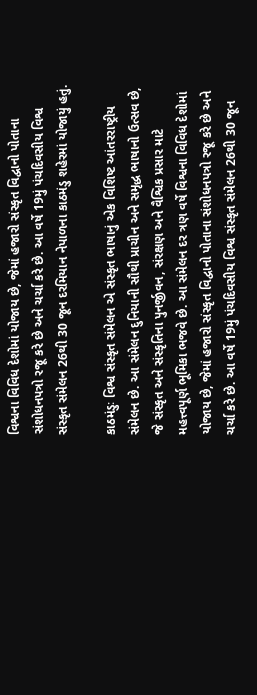વિશ્વના વિવિધ દેશોમાં યોજાય છે, જેમાં હજારો સંસ્કૃત વિદ્વાનો પોતાના સંશોધનપત્રો રજૂ કરે છે અને ચર્ચા કરે છે. આ વર્ષે 19મું પંચદિવસીય વિશ્વ સંસ્કૃત સંમેલન 26થી 30 જૂન દરમિયાન નેપાળના કાઠમંડુ શહેરમાં યોજાયું હતું.

કાઠમંડુઃ વિશ્વ સંસ્કૃત સંમેલન એ સંસ્કૃત ભાષાનું એક વિશિષ્ટ આંતરરાષ્ટ્રીય સંમેલન છે. આ સંમેલન દુનિયાની સૌથી પ્રાચીન અને સમૃદ્ધ ભાષાનો ઉત્સવ છે, જે સંસ્કૃત અને સંસ્કૃતિના પુનર્જીવન, સંરક્ષણ અને વૈશ્વિક પ્રસાર માટે મહત્ત્વપૂર્ણ ભૂમિકા ભજવે છે. આ સંમેલન દર ત્રણ વર્ષે વિશ્વના વિવિધ દેશોમાં યોજાય છે, જેમાં હજારો સંસ્કૃત વિદ્વાનો પોતાના સંશોધનપત્રો રજૂ કરે છે અને ચર્ચા કરે છે. આ વર્ષે 19મું પંચદિવસીય વિશ્વ સંસ્કૃત સંમેલન 26થી 30 જૂન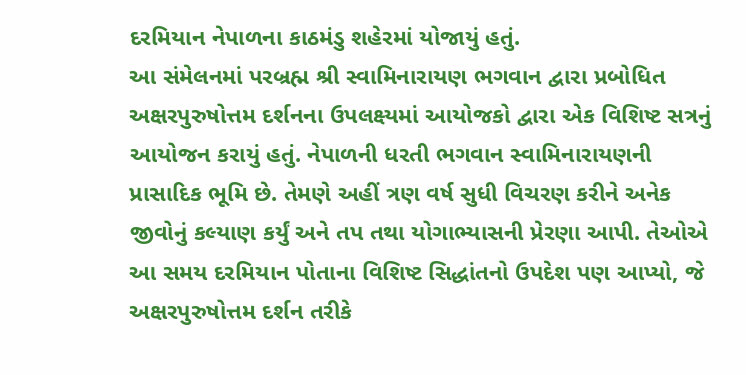દરમિયાન નેપાળના કાઠમંડુ શહેરમાં યોજાયું હતું.
આ સંમેલનમાં પરબ્રહ્મ શ્રી સ્વામિનારાયણ ભગવાન દ્વારા પ્રબોધિત અક્ષરપુરુષોત્તમ દર્શનના ઉપલક્ષ્યમાં આયોજકો દ્વારા એક વિશિષ્ટ સત્રનું આયોજન કરાયું હતું. નેપાળની ધરતી ભગવાન સ્વામિનારાયણની પ્રાસાદિક ભૂમિ છે. તેમણે અહીં ત્રણ વર્ષ સુધી વિચરણ કરીને અનેક જીવોનું કલ્યાણ કર્યું અને તપ તથા યોગાભ્યાસની પ્રેરણા આપી. તેઓએ આ સમય દરમિયાન પોતાના વિશિષ્ટ સિદ્ધાંતનો ઉપદેશ પણ આપ્યો, જે અક્ષરપુરુષોત્તમ દર્શન તરીકે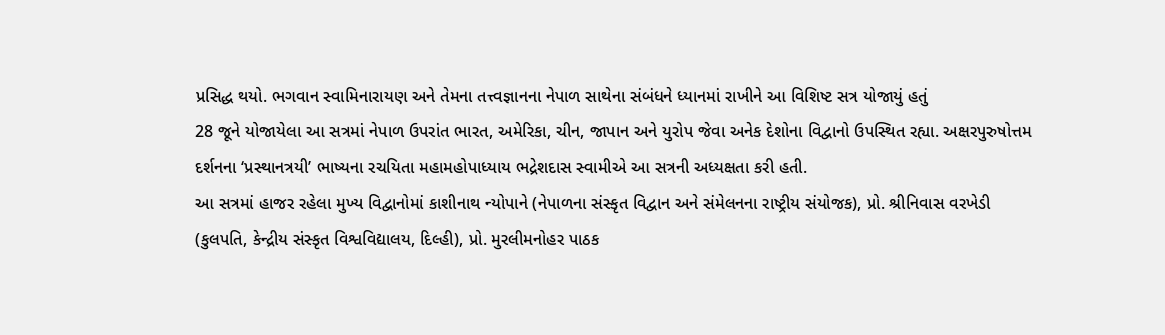પ્રસિદ્ધ થયો. ભગવાન સ્વામિનારાયણ અને તેમના તત્ત્વજ્ઞાનના નેપાળ સાથેના સંબંધને ધ્યાનમાં રાખીને આ વિશિષ્ટ સત્ર યોજાયું હતું
28 જૂને યોજાયેલા આ સત્રમાં નેપાળ ઉપરાંત ભારત, અમેરિકા, ચીન, જાપાન અને યુરોપ જેવા અનેક દેશોના વિદ્વાનો ઉપસ્થિત રહ્યા. અક્ષરપુરુષોત્તમ દર્શનના ‘પ્રસ્થાનત્રયી’ ભાષ્યના રચયિતા મહામહોપાધ્યાય ભદ્રેશદાસ સ્વામીએ આ સત્રની અધ્યક્ષતા કરી હતી.
આ સત્રમાં હાજર રહેલા મુખ્ય વિદ્વાનોમાં કાશીનાથ ન્યોપાને (નેપાળના સંસ્કૃત વિદ્વાન અને સંમેલનના રાષ્ટ્રીય સંયોજક), પ્રો. શ્રીનિવાસ વરખેડી (કુલપતિ, કેન્દ્રીય સંસ્કૃત વિશ્વવિદ્યાલય, દિલ્હી), પ્રો. મુરલીમનોહર પાઠક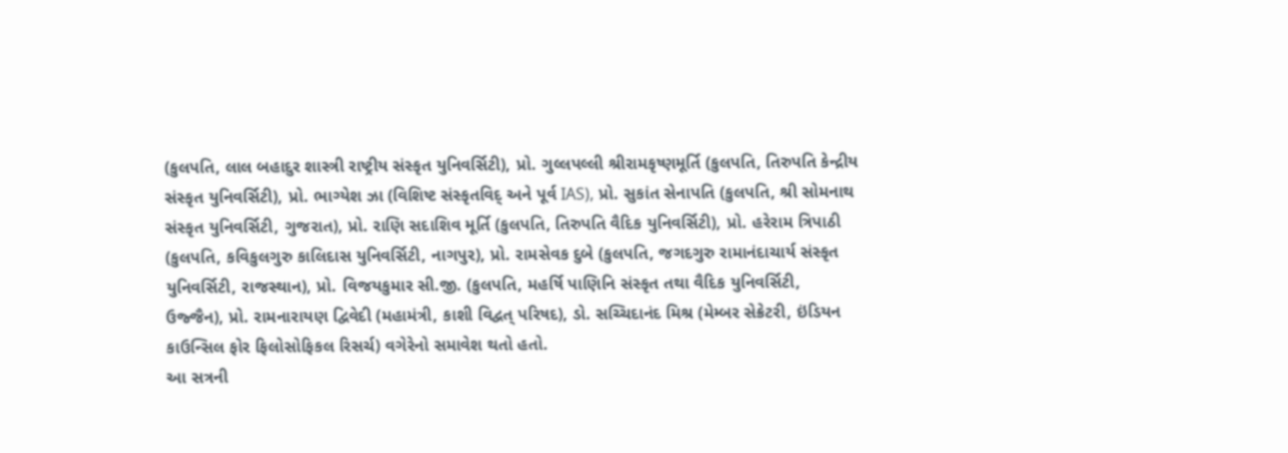(કુલપતિ, લાલ બહાદુર શાસ્ત્રી રાષ્ટ્રીય સંસ્કૃત યુનિવર્સિટી), પ્રો. ગુલ્લપલ્લી શ્રીરામકૃષ્ણમૂર્તિ (કુલપતિ, તિરુપતિ કેન્દ્રીય સંસ્કૃત યુનિવર્સિટી), પ્રો. ભાગ્યેશ ઝા (વિશિષ્ટ સંસ્કૃતવિદ્ અને પૂર્વ IAS), પ્રો. સુકાંત સેનાપતિ (કુલપતિ, શ્રી સોમનાથ સંસ્કૃત યુનિવર્સિટી, ગુજરાત), પ્રો. રાણિ સદાશિવ મૂર્તિ (કુલપતિ, તિરુપતિ વૈદિક યુનિવર્સિટી), પ્રો. હરેરામ ત્રિપાઠી (કુલપતિ, કવિકુલગુરુ કાલિદાસ યુનિવર્સિટી, નાગપુર), પ્રો. રામસેવક દુબે (કુલપતિ, જગદગુરુ રામાનંદાચાર્ય સંસ્કૃત યુનિવર્સિટી, રાજસ્થાન), પ્રો. વિજયકુમાર સી.જી. (કુલપતિ, મહર્ષિ પાણિનિ સંસ્કૃત તથા વૈદિક યુનિવર્સિટી, ઉજ્જૈન), પ્રો. રામનારાયણ દ્વિવેદી (મહામંત્રી, કાશી વિદ્વત્ પરિષદ), ડો. સચ્ચિદાનંદ મિશ્ર (મેમ્બર સેક્રેટરી, ઇંડિયન કાઉન્સિલ ફોર ફિલોસોફિકલ રિસર્ચ) વગેરેનો સમાવેશ થતો હતો.
આ સત્રની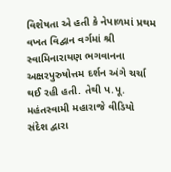વિશેષતા એ હતી કે નેપાળમાં પ્રથમ વખત વિદ્વાન વર્ગમાં શ્રી સ્વામિનારાયણ ભગવાનના અક્ષરપુરુષોત્તમ દર્શન અંગે ચર્ચા થઈ રહી હતી. તેથી પ.પૂ. મહંતસ્વામી મહારાજે વીડિયો સંદેશ દ્વારા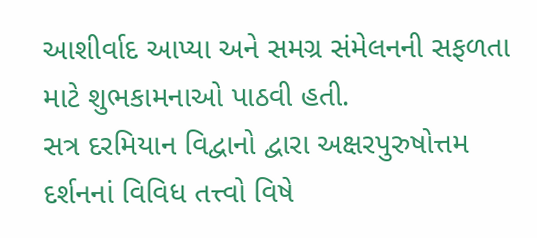આશીર્વાદ આપ્યા અને સમગ્ર સંમેલનની સફળતા માટે શુભકામનાઓ પાઠવી હતી.
સત્ર દરમિયાન વિદ્વાનો દ્વારા અક્ષરપુરુષોત્તમ દર્શનનાં વિવિધ તત્ત્વો વિષે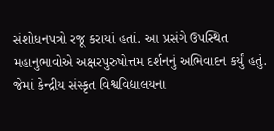સંશોધનપત્રો રજૂ કરાયાં હતાં. આ પ્રસંગે ઉપસ્થિત મહાનુભાવોએ અક્ષરપુરુષોત્તમ દર્શનનું અભિવાદન કર્યું હતું. જેમાં કેન્દ્રીય સંસ્કૃત વિશ્વવિદ્યાલયના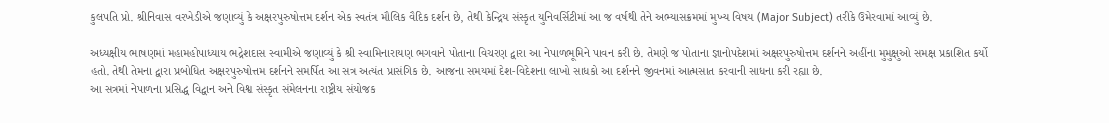કુલપતિ પ્રો. શ્રીનિવાસ વરખેડીએ જણાવ્યું કે અક્ષરપુરુષોત્તમ દર્શન એક સ્વતંત્ર મૌલિક વૈદિક દર્શન છે, તેથી કેન્દ્રિય સંસ્કૃત યુનિવર્સિટીમાં આ જ વર્ષથી તેને અભ્યાસક્રમમાં મુખ્ય વિષય (Major Subject) તરીકે ઉમેરવામાં આવ્યું છે.

અધ્યક્ષીય ભાષણમાં મહામહોપાધ્યાય ભદ્રેશદાસ સ્વામીએ જણાવ્યું કે શ્રી સ્વામિનારાયણ ભગવાને પોતાના વિચરણ દ્વારા આ નેપાળભૂમિને પાવન કરી છે. તેમણે જ પોતાના જ્ઞાનોપદેશમાં અક્ષરપુરુષોત્તમ દર્શનને અહીંના મુમુક્ષુઓ સમક્ષ પ્રકાશિત કર્યો હતો. તેથી તેમના દ્વારા પ્રબોધિત અક્ષરપુરુષોત્તમ દર્શનને સમર્પિત આ સત્ર અત્યંત પ્રાસંગિક છે. આજના સમયમાં દેશ-વિદેશના લાખો સાધકો આ દર્શનને જીવનમાં આત્મસાત કરવાની સાધના કરી રહ્યા છે.
આ સત્રમાં નેપાળના પ્રસિદ્ધ વિદ્વાન અને વિશ્વ સંસ્કૃત સંમેલનના રાષ્ટ્રીય સંયોજક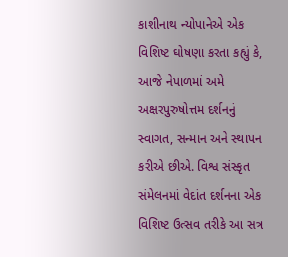કાશીનાથ ન્યોપાનેએ એક વિશિષ્ટ ઘોષણા કરતા કહ્યું કે, આજે નેપાળમાં અમે અક્ષરપુરુષોત્તમ દર્શનનું સ્વાગત, સન્માન અને સ્થાપન કરીએ છીએ. વિશ્વ સંસ્કૃત સંમેલનમાં વેદાંત દર્શનના એક વિશિષ્ટ ઉત્સવ તરીકે આ સત્ર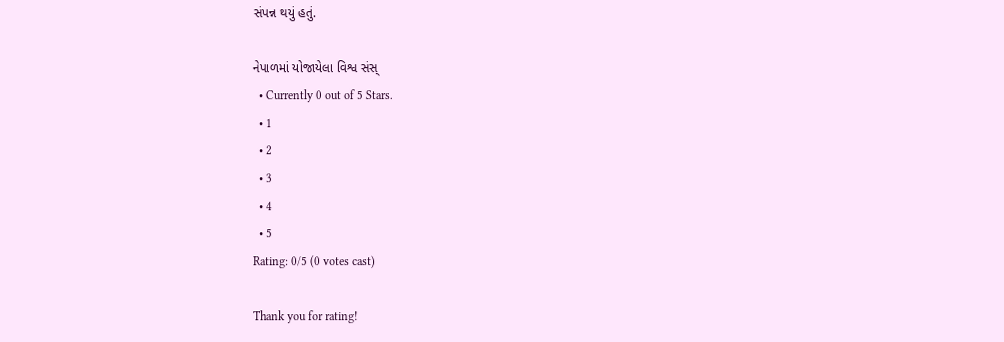સંપન્ન થયું હતું.

નેપાળમાં યોજાયેલા વિશ્વ સંસ્
  • Currently 0 out of 5 Stars.
  • 1
  • 2
  • 3
  • 4
  • 5
Rating: 0/5 (0 votes cast)

Thank you for rating!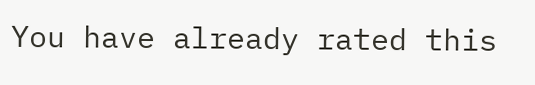You have already rated this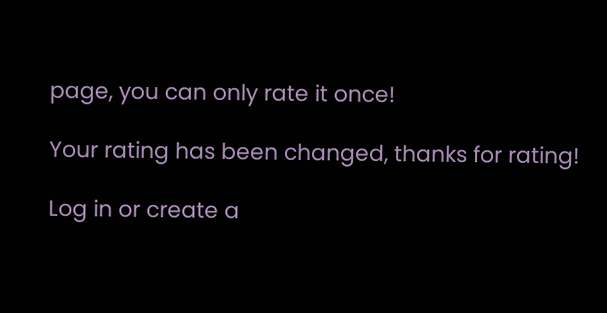page, you can only rate it once!

Your rating has been changed, thanks for rating!

Log in or create a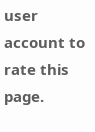user account to rate this page.